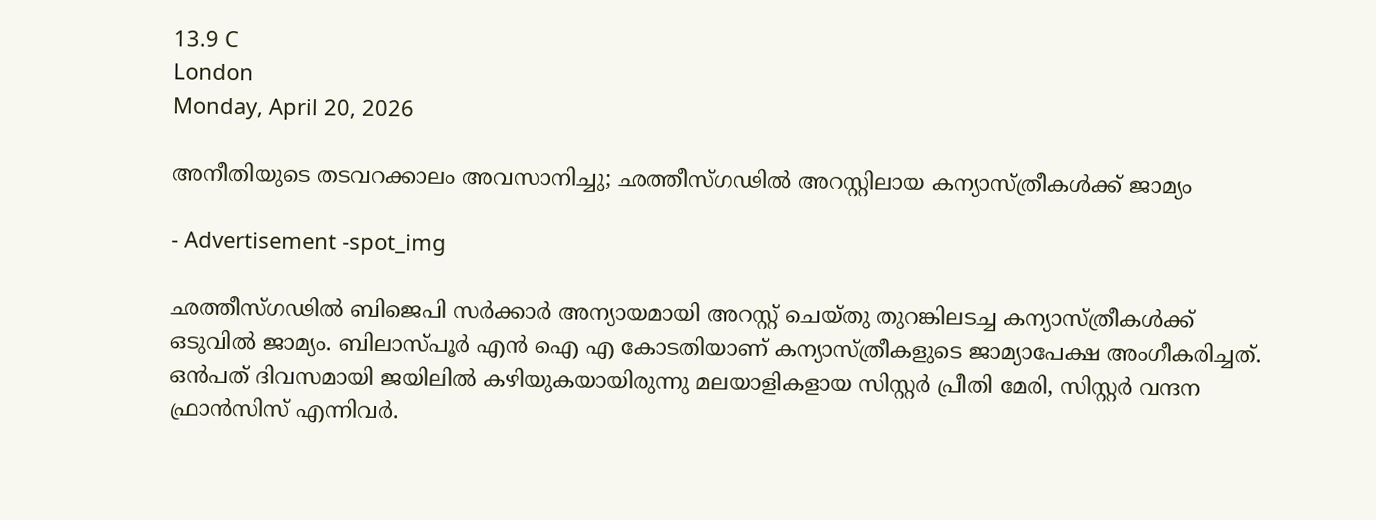13.9 C
London
Monday, April 20, 2026

അനീതിയുടെ തടവറക്കാലം അവസാനിച്ചു; ഛത്തീസ്ഗഢിൽ അറസ്റ്റിലായ കന്യാസ്ത്രീകൾക്ക് ജാമ്യം

- Advertisement -spot_img

ഛത്തീസ്ഗഢിൽ ബിജെപി സർക്കാർ അന്യായമായി അറസ്റ്റ് ചെയ്തു തുറങ്കിലടച്ച കന്യാസ്ത്രീകൾക്ക് ഒടുവിൽ ജാമ്യം. ബിലാസ്പൂർ എൻ ഐ എ കോടതിയാണ് കന്യാസ്ത്രീകളുടെ ജാമ്യാപേക്ഷ അംഗീകരിച്ചത്. ഒൻപത് ദിവസമായി ജയിലിൽ കഴിയുകയായിരുന്നു മലയാളികളായ സിസ്റ്റർ പ്രീതി മേരി, സിസ്റ്റർ വന്ദന ഫ്രാന്‍സിസ് എന്നിവർ.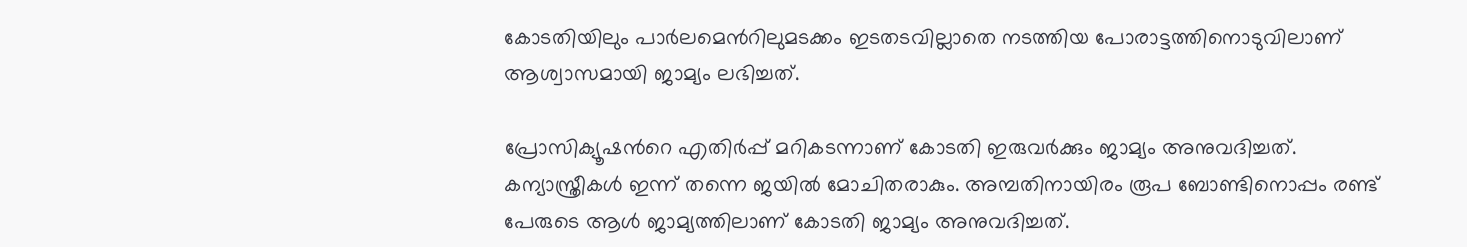കോടതിയിലും പാർലമെന്‍റിലുമടക്കം ഇടതടവില്ലാതെ നടത്തിയ പോരാട്ടത്തിനൊടുവിലാണ് ആശ്വാസമായി ജാമ്യം ലഭിച്ചത്.

പ്രോസിക്യൂഷന്‍റെ എതിർപ്പ് മറികടന്നാണ് കോടതി ഇരുവർക്കും ജാമ്യം അനുവദിച്ചത്. കന്യാസ്ത്രീകൾ ഇന്ന് തന്നെ ജയിൽ മോചിതരാകും. അമ്പതിനായിരം രൂപ ബോണ്ടിനൊപ്പം രണ്ട് പേരുടെ ആൾ ജാമ്യത്തിലാണ് കോടതി ജാമ്യം അനുവദിച്ചത്.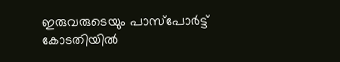ഇരുവരുടെയും പാസ്പോർട്ട് കോടതിയിൽ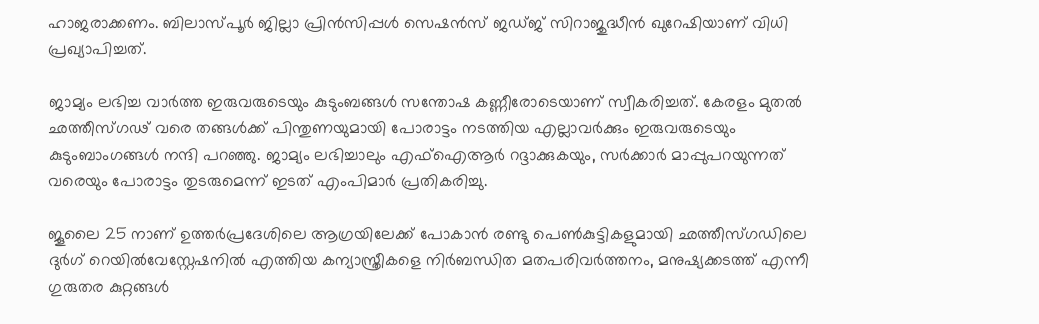ഹാജരാക്കണം. ബിലാസ്പൂർ ജില്ലാ പ്രിൻസിപ്പൾ സെഷൻസ് ജഡ്ജ് സിറാജുദ്ധീൻ ഖുറേഷിയാണ് വിധി പ്രഖ്യാപിച്ചത്.

ജാമ്യം ലഭിച്ച വാർത്ത ഇരുവരുടെയും കുടുംബങ്ങൾ സന്തോഷ കണ്ണീരോടെയാണ് സ്വീകരിച്ചത്. കേരളം മുതൽ ഛത്തീസ്ഗഢ് വരെ തങ്ങൾക്ക് പിന്തുണയുമായി പോരാട്ടം നടത്തിയ എല്ലാവർക്കും ഇരുവരുടെയും കുടുംബാംഗങ്ങൾ നന്ദി പറഞ്ഞു. ജാമ്യം ലഭിച്ചാലും എഫ്ഐആര്‍ റദ്ദാക്കുകയും, സർക്കാർ മാപ്പുപറയുന്നത് വരെയും പോരാട്ടം തുടരുമെന്ന് ഇടത് എംപിമാര്‍ പ്രതികരിച്ചു.

ജൂലൈ 25 നാണ് ഉത്തര്‍പ്രദേശിലെ ആഗ്രയിലേക്ക് പോകാന്‍ രണ്ടു പെണ്‍കുട്ടികളുമായി ഛത്തീസ്ഗഡിലെ ദുര്‍ഗ് റെയില്‍വേസ്റ്റേഷനില്‍ എത്തിയ കന്യാസ്ത്രീകളെ നിര്‍ബന്ധിത മതപരിവര്‍ത്തനം, മനുഷ്യക്കടത്ത് എന്നീ ഗുരുതര കുറ്റങ്ങള്‍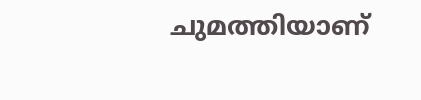ചുമത്തിയാണ്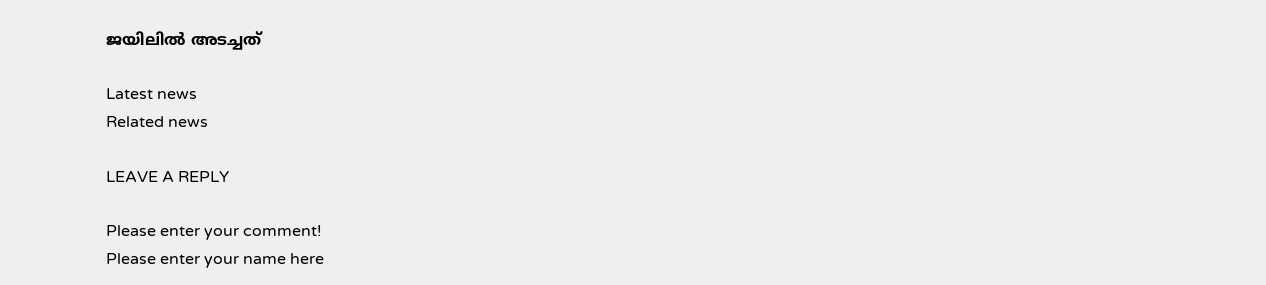ജയിലില്‍ അടച്ചത്

Latest news
Related news

LEAVE A REPLY

Please enter your comment!
Please enter your name here